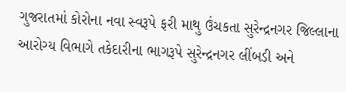ગુજરાતમાં કોરોના નવા સ્વરૂપે ફરી માથુ ઉંચકતા સુરેન્દ્રનગર જિલ્લાના આરોગ્ય વિભાગે તકેદારીના ભાગરૂપે સુરેન્દ્રનગર લીંબડી અને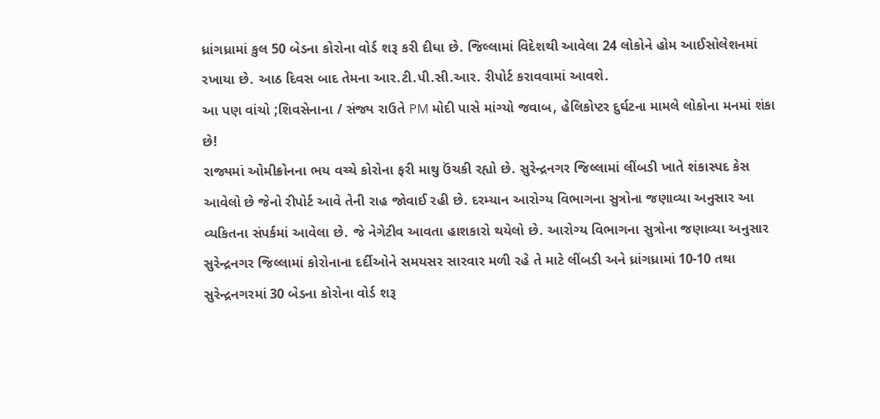ધ્રાંગધ્રામાં કુલ 50 બેડના કોરોના વોર્ડ શરૂ કરી દીધા છે. જિલ્લામાં વિદેશથી આવેલા 24 લોકોને હોમ આઈસોલેશનમાં રખાયા છે. આઠ દિવસ બાદ તેમના આર.ટી.પી.સી.આર. રીપોર્ટ કરાવવામાં આવશે.
આ પણ વાંચો ;શિવસેનાના / સંજ્ય રાઉતે PM મોદી પાસે માંગ્યો જવાબ, હેલિકોપ્ટર દુર્ઘટના મામલે લોકોના મનમાં શંકા છે!
રાજ્યમાં ઓમીક્રોનના ભય વચ્ચે કોરોના ફરી માથુ ઉંચકી રહ્યો છે. સુરેન્દ્રનગર જિલ્લામાં લીંબડી ખાતે શંકાસ્પદ કેસ આવેલો છે જેનો રીપોર્ટ આવે તેની રાહ જોવાઈ રહી છે. દરમ્યાન આરોગ્ય વિભાગના સુત્રોના જણાવ્યા અનુસાર આ વ્યકિતના સંપર્કમાં આવેલા છે. જે નેગેટીવ આવતા હાશકારો થયેલો છે. આરોગ્ય વિભાગના સુત્રોના જણાવ્યા અનુસાર સુરેન્દ્રનગર જિલ્લામાં કોરોનાના દર્દીઓને સમયસર સારવાર મળી રહે તે માટે લીંબડી અને ધ્રાંગધ્રામાં 10-10 તથા સુરેન્દ્રનગરમાં 30 બેડના કોરોના વોર્ડ શરૂ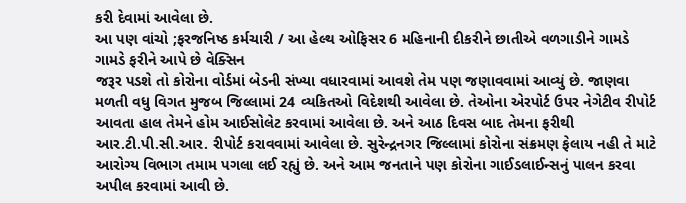કરી દેવામાં આવેલા છે.
આ પણ વાંચો ;ફરજનિષ્ઠ કર્મચારી / આ હેલ્થ ઓફિસર 6 મહિનાની દીકરીને છાતીએ વળગાડીને ગામડે ગામડે ફરીને આપે છે વેક્સિન
જરૂર પડશે તો કોરોના વોર્ડમાં બેડની સંખ્યા વધારવામાં આવશે તેમ પણ જણાવવામાં આવ્યું છે. જાણવા મળતી વધુ વિગત મુજબ જિલ્લામાં 24 વ્યકિતઓ વિદેશથી આવેલા છે. તેઓના એરપોર્ટ ઉપર નેગેટીવ રીપોર્ટ આવતા હાલ તેમને હોમ આઈસોલેટ કરવામાં આવેલા છે. અને આઠ દિવસ બાદ તેમના ફરીથી આર.ટી.પી.સી.આર. રીપોર્ટ કરાવવામાં આવેલા છે. સુરેન્દ્રનગર જિલ્લામાં કોરોના સંક્રમણ ફેલાય નહી તે માટે આરોગ્ય વિભાગ તમામ પગલા લઈ રહ્યું છે. અને આમ જનતાને પણ કોરોના ગાઈડલાઈન્સનું પાલન કરવા અપીલ કરવામાં આવી છે.